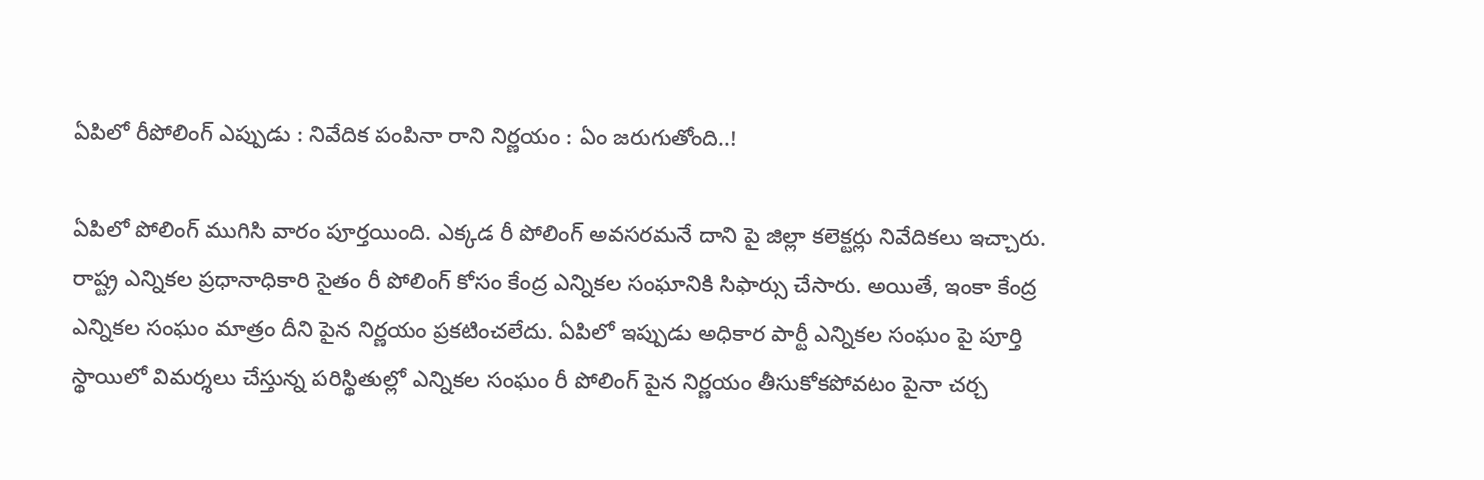ఏపిలో రీపోలింగ్ ఎప్పుడు : నివేదిక పంపినా రాని నిర్ణ‌యం : ఏం జ‌రుగుతోంది..!

ఏపిలో పోలింగ్ ముగిసి వారం పూర్త‌యింది. ఎక్క‌డ రీ పోలింగ్ అవ‌స‌ర‌మ‌నే దాని పై జిల్లా క‌లెక్ట‌ర్లు నివేదిక‌లు ఇచ్చారు. రాష్ట్ర ఎన్నిక‌ల ప్ర‌ధానాధికారి సైతం రీ పోలింగ్ కోసం కేంద్ర ఎన్నిక‌ల సంఘానికి సిఫార్సు చేసారు. అయితే, ఇంకా కేంద్ర ఎన్నిక‌ల సంఘం మాత్రం దీని పైన నిర్ణ‌యం ప్ర‌క‌టించ‌లేదు. ఏపిలో ఇప్పుడు అధికార పార్టీ ఎన్నిక‌ల సంఘం పై పూర్తి స్థాయిలో విమ‌ర్శ‌లు చేస్తున్న ప‌రిస్థితుల్లో ఎన్నిక‌ల సంఘం రీ పోలింగ్ పైన నిర్ణ‌యం తీసుకోక‌పోవ‌టం పైనా చ‌ర్చ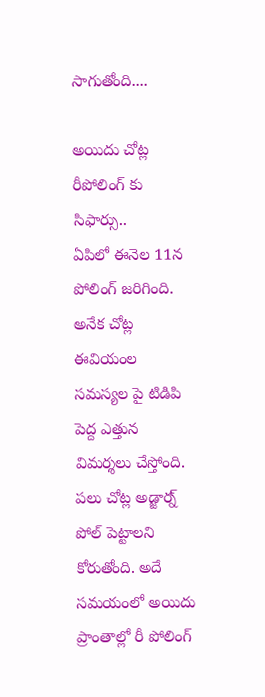సాగుతోంది....

అయిదు చోట్ల రీపోలింగ్ కు సిఫార్సు..
ఏపిలో ఈనెల 11న పోలింగ్ జ‌రిగింది. అనేక చోట్ల ఈవియంల స‌మ‌స్య‌ల పై టిడిపి పెద్ద ఎత్తున విమ‌ర్శ‌లు చేస్తోంది. ప‌లు చోట్ల అడ్జార్న్ పోల్ పెట్టాల‌ని కోరుతోంది. అదే స‌మ‌యంలో అయిదు ప్రాంతాల్లో రీ పోలింగ్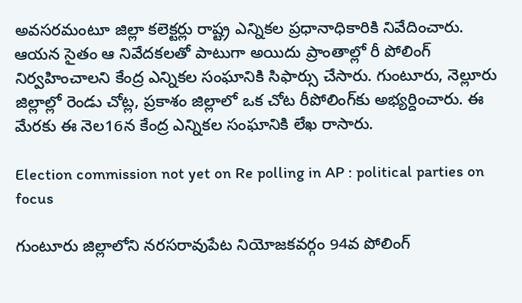అవ‌స‌ర‌మంటూ జిల్లా క‌లెక్ట‌ర్లు రాష్ట్ర ఎన్నిక‌ల ప్ర‌ధానాధికారికి నివేదించారు. ఆయ‌న సైతం ఆ నివేద‌క‌ల‌తో పాటుగా అయిదు ప్రాంతాల్లో రీ పోలింగ్ నిర్వ‌హించాల‌ని కేంద్ర ఎన్నిక‌ల సంఘానికి సిఫార్సు చేసారు. గుంటూరు, నెల్లూరు జిల్లాల్లో రెండు చోట్ల, ప్రకాశం జిల్లాలో ఒక చోట రీపోలింగ్‌కు అభ్య‌ర్దించారు. ఈ మేర‌కు ఈ నెల‌16న కేంద్ర ఎన్నిక‌ల సంఘానికి లేఖ రాసారు.

Election commission not yet on Re polling in AP : political parties on focus

గుంటూరు జిల్లాలోని నరసరావుపేట నియోజకవర్గం 94వ పోలింగ్‌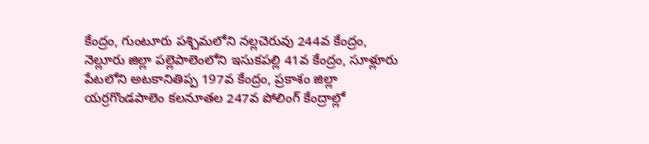కేంద్రం, గుంటూరు పశ్చిమలోని నల్లచెరువు 244వ కేంద్రం, నెల్లూరు జిల్లా పల్లెపాలెంలోని ఇసుకపల్లి 41వ కేంద్రం, సూళ్లూరు పేటలోని అటకానితిప్ప 197వ కేంద్రం, ప్రకాశం జిల్లా యర్రగొండపాలెం కలనూతల 247వ పోలింగ్‌ కేంద్రాల్లో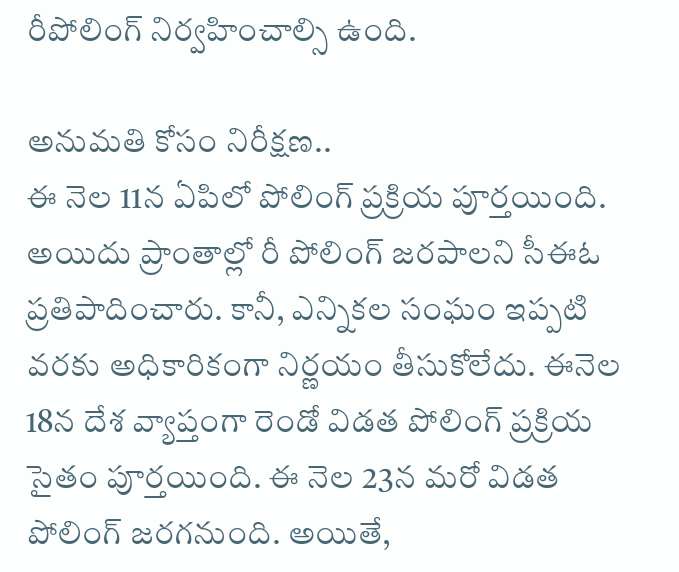రీపోలింగ్‌ నిర్వహించాల్సి ఉంది.

అనుమ‌తి కోసం నిరీక్ష‌ణ‌..
ఈ నెల 11న ఏపిలో పోలింగ్ ప్ర‌క్రియ పూర్త‌యింది. అయిదు ప్రాంతాల్లో రీ పోలింగ్ జ‌ర‌పాల‌ని సీఈఓ ప్ర‌తిపాదించారు. కానీ, ఎన్నిక‌ల సంఘం ఇప్ప‌టి వ‌ర‌కు అధికారికంగా నిర్ణ‌యం తీసుకోలేదు. ఈనెల 18న దేశ వ్యాప్తంగా రెండో విడ‌త పోలింగ్ ప్ర‌క్రియ సైతం పూర్త‌యింది. ఈ నెల 23న మ‌రో విడ‌త పోలింగ్ జ‌ర‌గ‌నుంది. అయితే,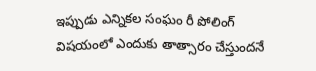ఇప్పుడు ఎన్నిక‌ల సంఘం రీ పోలింగ్ విష‌యంలో ఎందుకు తాత్సారం చేస్తుంద‌నే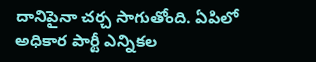దానిపైనా చ‌ర్చ సాగుతోంది. ఏపిలో అధికార పార్టీ ఎన్నిక‌ల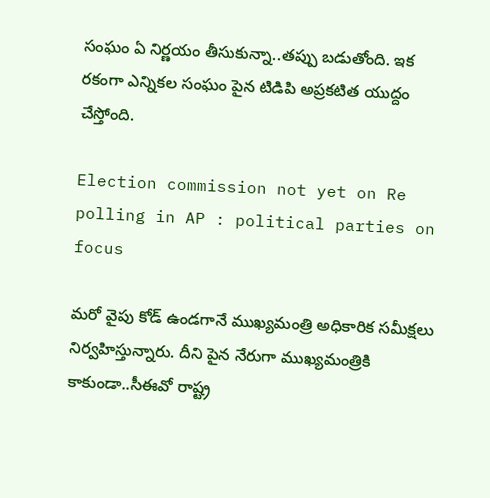సంఘం ఏ నిర్ణ‌యం తీసుకున్నా..త‌ప్పు బ‌డుతోంది. ఇక ర‌కంగా ఎన్నిక‌ల సంఘం పైన టిడిపి అప్ర‌క‌టిత యుద్దం చేస్తోంది.

Election commission not yet on Re polling in AP : political parties on focus

మ‌రో వైపు కోడ్ ఉండ‌గానే ముఖ్య‌మంత్రి అధికారిక స‌మీక్ష‌లు నిర్వ‌హిస్తున్నారు. దీని పైన నేరుగా ముఖ్య‌మంత్రికి కాకుండా..సీఈవో రాష్ట్ర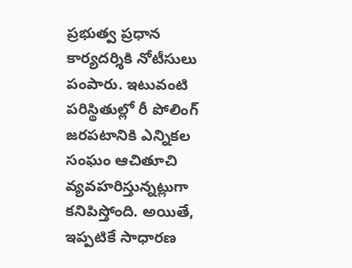ప్ర‌భుత్వ ప్ర‌ధాన కార్య‌ద‌ర్శికి నోటీసులు పంపారు. ఇటువంటి ప‌రిస్థితుల్లో రీ పోలింగ్ జ‌ర‌ప‌టానికి ఎన్నిక‌ల సంఘం ఆచితూచి వ్య‌వ‌హ‌రిస్తున్న‌ట్లుగా క‌నిపిస్తోంది. అయితే, ఇప్ప‌టికే సాధార‌ణ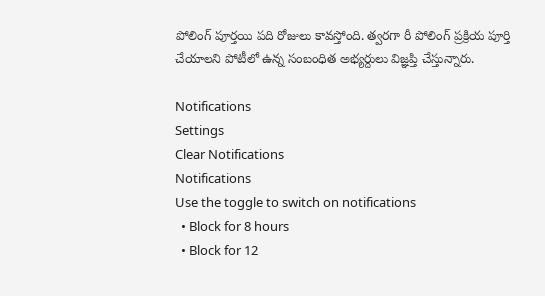పోలింగ్ పూర్త‌యి ప‌ది రోజులు కావ‌స్తోంది. త్వ‌ర‌గా రీ పోలింగ్ ప్ర‌క్రియ పూర్తి చేయాల‌ని పోటీలో ఉన్న సంబంధిత అభ్య‌ర్దులు విజ్ఞ‌ప్తి చేస్తున్నారు.

Notifications
Settings
Clear Notifications
Notifications
Use the toggle to switch on notifications
  • Block for 8 hours
  • Block for 12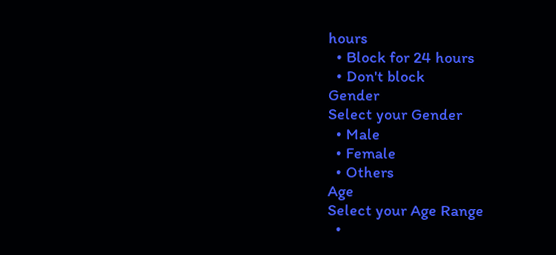hours
  • Block for 24 hours
  • Don't block
Gender
Select your Gender
  • Male
  • Female
  • Others
Age
Select your Age Range
  •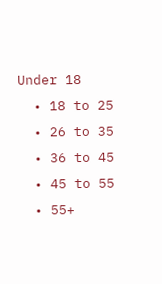Under 18
  • 18 to 25
  • 26 to 35
  • 36 to 45
  • 45 to 55
  • 55+